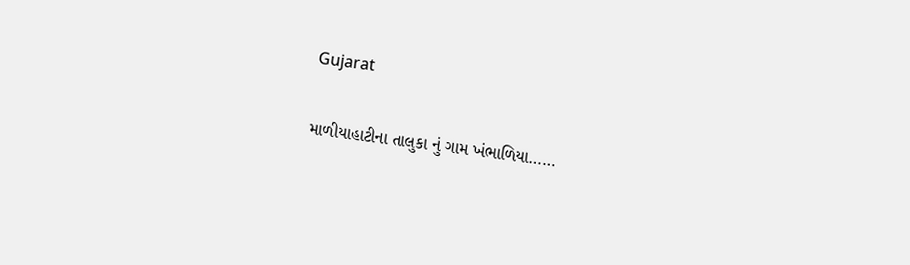Gujarat

માળીયાહાટીના તાલુકા નું ગામ ખંભાળિયા……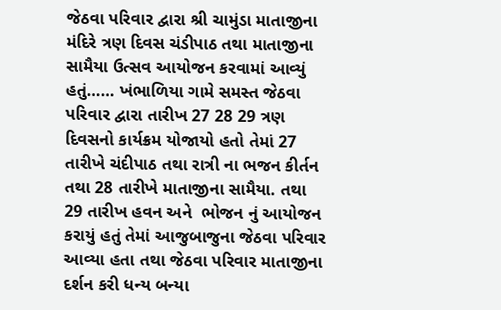જેઠવા પરિવાર દ્વારા શ્રી ચામુંડા માતાજીના મંદિરે ત્રણ દિવસ ચંડીપાઠ તથા માતાજીના સામૈયા ઉત્સવ આયોજન કરવામાં આવ્યું હતું…… ખંભાળિયા ગામે સમસ્ત જેઠવા પરિવાર દ્વારા તારીખ 27 28 29 ત્રણ દિવસનો કાર્યક્રમ યોજાયો હતો તેમાં 27 તારીખે ચંદીપાઠ તથા રાત્રી ના ભજન કીર્તન તથા 28 તારીખે માતાજીના સામૈયા. તથા  29 તારીખ હવન અને  ભોજન નું આયોજન કરાયું હતું તેમાં આજુબાજુના જેઠવા પરિવાર આવ્યા હતા તથા જેઠવા પરિવાર માતાજીના દર્શન કરી ધન્ય બન્યા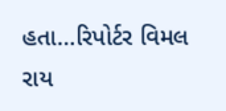હતા…રિપોર્ટર વિમલ રાય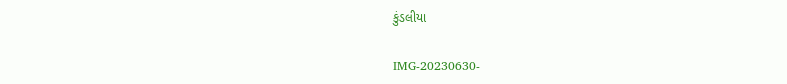કુંડલીયા

IMG-20230630-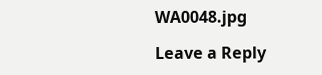WA0048.jpg

Leave a Reply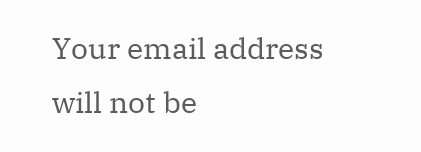Your email address will not be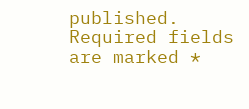published. Required fields are marked *